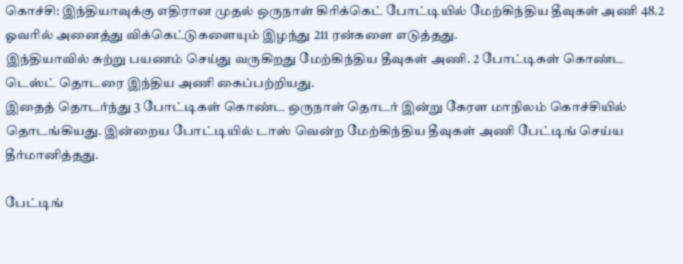கொச்சி: இந்தியாவுக்கு எதிரான முதல் ஒருநாள் கிரிக்கெட் போட்டியில் மேற்கிந்திய தீவுகள் அணி 48.2 ஓவரில் அனைத்து விக்கெட்டுகளையும் இழந்து 211 ரன்களை எடுத்தது.
இந்தியாவில் சுற்று பயணம் செய்து வருகிறது மேற்கிந்திய தீவுகள் அணி. 2 போட்டிகள் கொண்ட டெஸ்ட் தொடரை இந்திய அணி கைப்பற்றியது.
இதைத் தொடர்ந்து 3 போட்டிகள் கொண்ட ஒருநாள் தொடர் இன்று கேரள மாநிலம் கொச்சியில் தொடங்கியது. இன்றைய போட்டியில் டாஸ் வென்ற மேற்கிந்திய தீவுகள் அணி பேட்டிங் செய்ய தீர்மானித்தது.

பேட்டிங்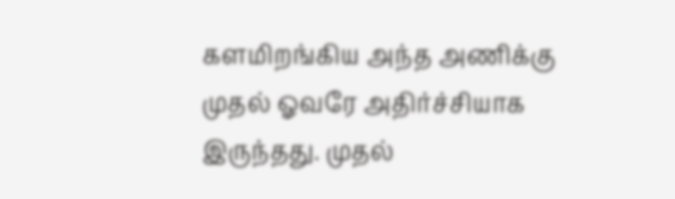களமிறங்கிய அந்த அணிக்கு முதல் ஓவரே அதிர்ச்சியாக இருந்தது. முதல்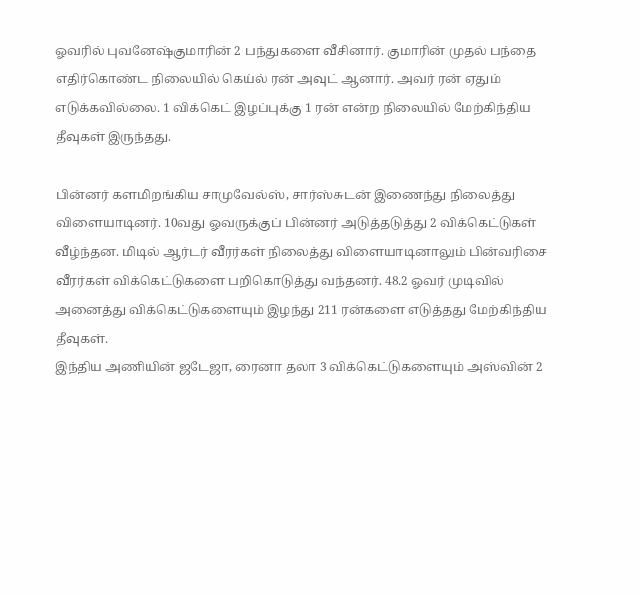ஓவரில் புவனேஷ்குமாரின் 2 பந்துகளை வீசினார். குமாரின் முதல் பந்தை எதிர்கொண்ட நிலையில் கெய்ல் ரன் அவுட் ஆனார். அவர் ரன் ஏதும் எடுக்கவில்லை. 1 விக்கெட் இழப்புக்கு 1 ரன் என்ற நிலையில் மேற்கிந்திய தீவுகள் இருந்தது.

பின்னர் களமிறங்கிய சாமுவேல்ஸ், சார்ஸ்சுடன் இணைந்து நிலைத்து விளையாடினர். 10வது ஓவருக்குப் பின்னர் அடுத்தடுத்து 2 விக்கெட்டுகள் வீழ்ந்தன. மிடில் ஆர்டர் வீரர்கள் நிலைத்து விளையாடினாலும் பின்வரிசை வீரர்கள் விக்கெட்டுகளை பறிகொடுத்து வந்தனர். 48.2 ஓவர் முடிவில் அனைத்து விக்கெட்டுகளையும் இழந்து 211 ரன்களை எடுத்தது மேற்கிந்திய தீவுகள்.
இந்திய அணியின் ஜடேஜா, ரைனா தலா 3 விக்கெட்டுகளையும் அஸ்வின் 2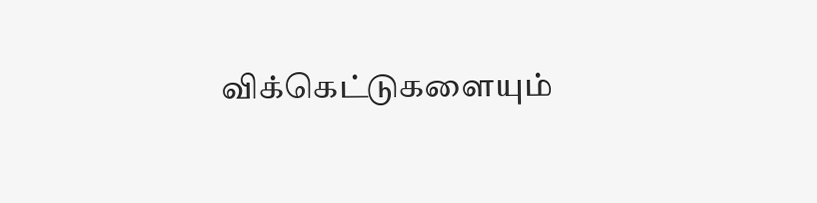விக்கெட்டுகளையும்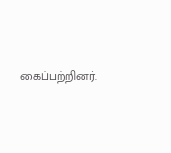கைப்பற்றினர்.